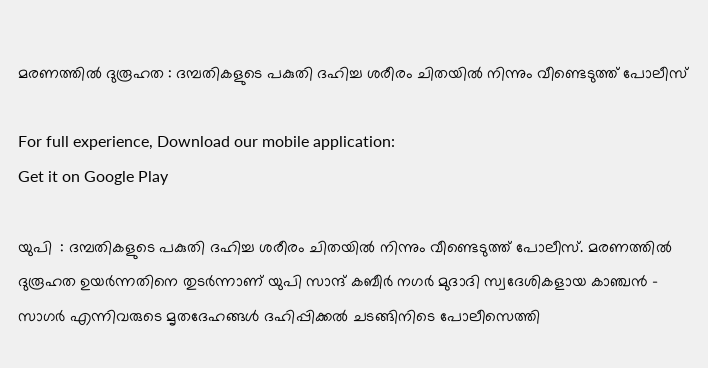മരണത്തില്‍ ദുരൂഹത : ദമ്പതികളുടെ പകുതി ദഹിച്ച ശരീരം ചിതയില്‍ നിന്നും വീണ്ടെടുത്ത് പോലീസ്

For full experience, Download our mobile application:
Get it on Google Play

യുപി  : ദമ്പതികളുടെ പകുതി ദഹിച്ച ശരീരം ചിതയില്‍ നിന്നും വീണ്ടെടുത്ത് പോലീസ്. മരണത്തില്‍ ദുരൂഹത ഉയര്‍ന്നതിനെ തുടര്‍ന്നാണ് യുപി സാന്ദ് കബീര്‍ നഗര്‍ മുദാദി സ്വദേശികളായ കാഞ്ചന്‍ – സാഗര്‍ എന്നിവരുടെ മൃതദേഹങ്ങള്‍ ദഹിപ്പിക്കല്‍ ചടങ്ങിനിടെ പോലീസെത്തി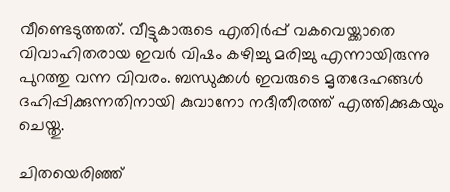വീണ്ടെടുത്തത്. വീട്ടുകാരുടെ എതിര്‍പ്പ് വകവെയ്ക്കാതെ വിവാഹിതരായ ഇവര്‍ വിഷം കഴിച്ചു മരിച്ചു എന്നായിരുന്നു പുറത്തു വന്ന വിവരം. ബന്ധുക്കള്‍ ഇവരുടെ മൃതദേഹങ്ങള്‍ ദഹിപ്പിക്കുന്നതിനായി കുവാനോ നദീതീരത്ത് എത്തിക്കുകയും ചെയ്തു.

ചിതയെരിഞ്ഞ്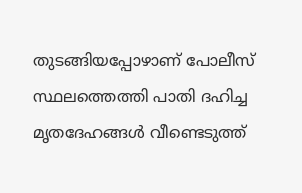തുടങ്ങിയപ്പോഴാണ് പോലീസ് സ്ഥലത്തെത്തി പാതി ദഹിച്ച മൃതദേഹങ്ങള്‍ വീണ്ടെടുത്ത്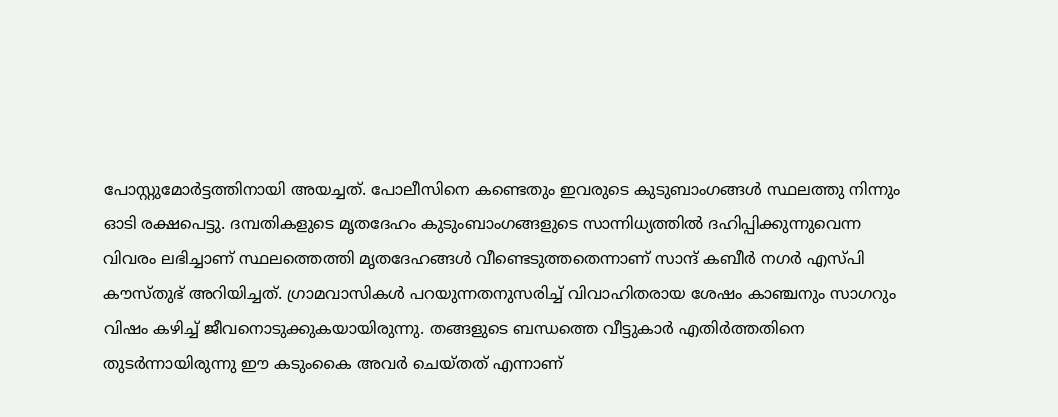പോസ്റ്റുമോര്‍ട്ടത്തിനായി അയച്ചത്. പോലീസിനെ കണ്ടെതും ഇവരുടെ കുടുബാംഗങ്ങള്‍ സ്ഥലത്തു നിന്നും ഓടി രക്ഷപെട്ടു. ദമ്പതികളുടെ മൃതദേഹം കുടുംബാംഗങ്ങളുടെ സാന്നിധ്യത്തില്‍ ദഹിപ്പിക്കുന്നുവെന്ന വിവരം ലഭിച്ചാണ് സ്ഥലത്തെത്തി മൃതദേഹങ്ങള്‍ വീണ്ടെടുത്തതെന്നാണ് സാന്ദ് കബീര്‍ നഗര്‍ എസ്പി കൗസ്തുഭ് അറിയിച്ചത്. ഗ്രാമവാസികള്‍ പറയുന്നതനുസരിച്ച്‌ വിവാഹിതരായ ശേഷം കാഞ്ചനും സാഗറും വിഷം കഴിച്ച്‌ ജീവനൊടുക്കുകയായിരുന്നു. തങ്ങളുടെ ബന്ധത്തെ വീട്ടുകാര്‍ എതിര്‍ത്തതിനെ തുടര്‍ന്നായിരുന്നു ഈ കടുംകൈ അവര്‍ ചെയ്തത് എന്നാണ്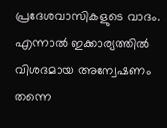പ്രദേശവാസികളുടെ വാദം. എന്നാല്‍ ഇക്കാര്യത്തില്‍ വിശദമായ അന്വേഷണം തന്നെ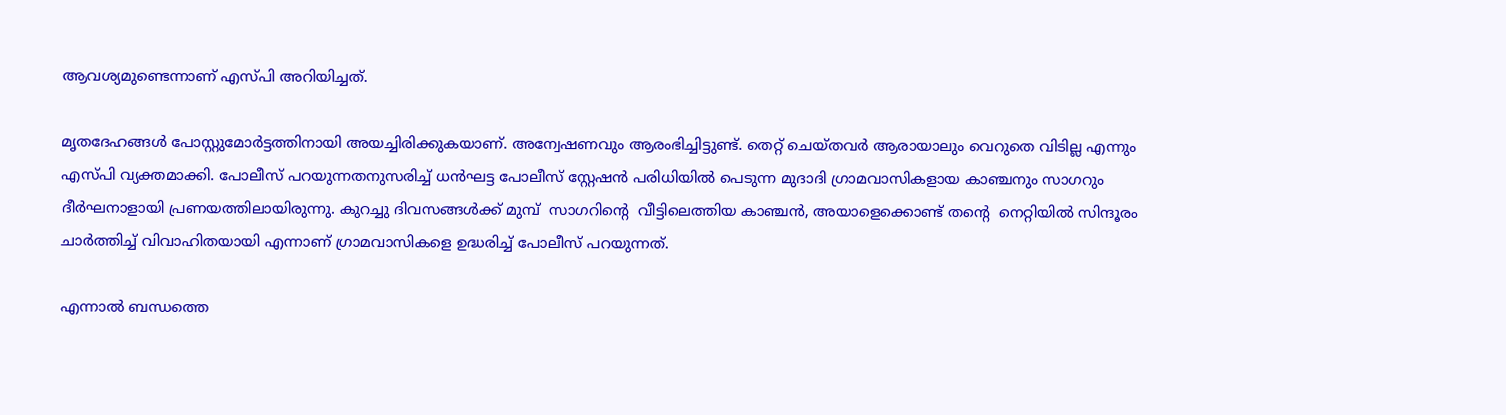ആവശ്യമുണ്ടെന്നാണ് എസ്പി അറിയിച്ചത്.

മൃതദേഹങ്ങള്‍ പോസ്റ്റുമോര്‍ട്ടത്തിനായി അയച്ചിരിക്കുകയാണ്. അന്വേഷണവും ആരംഭിച്ചിട്ടുണ്ട്. തെറ്റ് ചെയ്തവര്‍ ആരായാലും വെറുതെ വിടില്ല എന്നും എസ്പി വ്യക്തമാക്കി. പോലീസ് പറയുന്നതനുസരിച്ച്‌ ധന്‍ഘട്ട പോലീസ് സ്റ്റേഷന്‍ പരിധിയില്‍ പെടുന്ന മുദാദി ഗ്രാമവാസികളായ കാഞ്ചനും സാഗറും ദീര്‍ഘനാളായി പ്രണയത്തിലായിരുന്നു. കുറച്ചു ദിവസങ്ങള്‍ക്ക് മുമ്പ്  സാഗറിന്റെ  വീട്ടിലെത്തിയ കാഞ്ചന്‍, അയാളെക്കൊണ്ട് തന്റെ  നെറ്റിയില്‍ സിന്ദൂരം ചാര്‍ത്തിച്ച്‌ വിവാഹിതയായി എന്നാണ് ഗ്രാമവാസികളെ ഉദ്ധരിച്ച്‌ പോലീസ് പറയുന്നത്.

എന്നാല്‍ ബന്ധത്തെ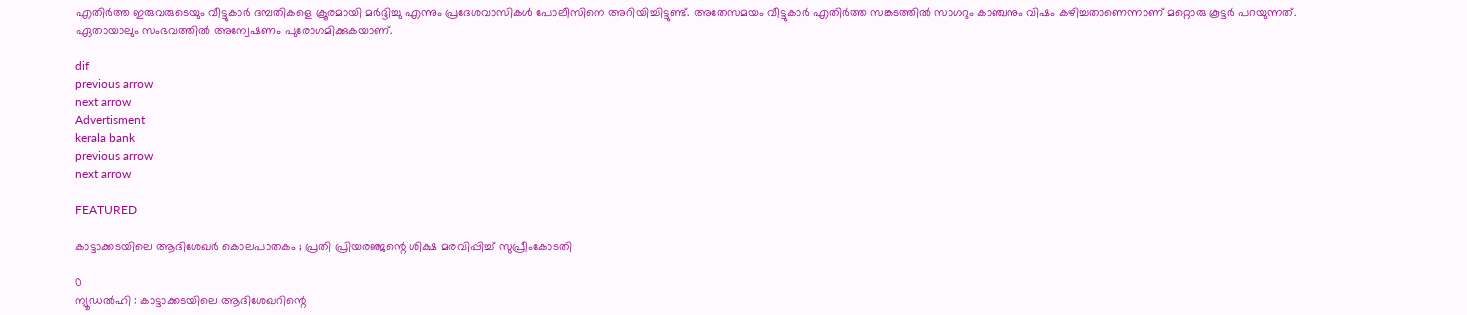എതിര്‍ത്ത ഇരുവരുടെയും വീട്ടുകാര്‍ ദമ്പതികളെ ക്രൂരമായി മര്‍ദ്ദിച്ചു എന്നും പ്രദേശവാസികള്‍ പോലീസിനെ അറിയിച്ചിട്ടുണ്ട്. അതേസമയം വീട്ടുകാര്‍ എതിര്‍ത്ത സങ്കടത്തില്‍ സാഗറും കാഞ്ചനും വിഷം കഴിച്ചതാണെന്നാണ് മറ്റൊരു കൂട്ടര്‍ പറയുന്നത്. ഏതായാലും സംഭവത്തില്‍ അന്വേഷണം പുരോഗമിക്കുകയാണ്.

dif
previous arrow
next arrow
Advertisment
kerala bank
previous arrow
next arrow

FEATURED

കാട്ടാക്കടയിലെ ആദിശേഖർ കൊലപാതകം ; പ്രതി പ്രിയരഞ്ജന്റെ ശിക്ഷ മരവിപ്പിച്ച് സുപ്രീംകോടതി

0
ന്യൂഡൽഹി : കാട്ടാക്കടയിലെ ആദിശേഖറിന്റെ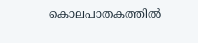കൊലപാതകത്തിൽ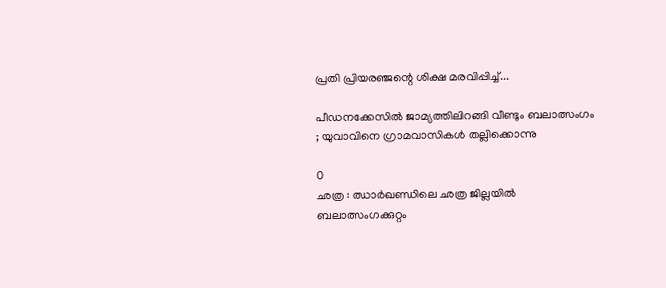പ്രതി പ്രിയരഞ്ജന്റെ ശിക്ഷ മരവിപ്പിച്ച്...

പീഡനക്കേസിൽ ജാമ്യത്തിലിറങ്ങി വീണ്ടും ബലാത്സംഗം ; യുവാവിനെ ഗ്രാമവാസികൾ തല്ലിക്കൊന്നു

0
ഛത്ര : ഝാർഖണ്ഡിലെ ഛത്ര ജില്ലയിൽ ബലാത്സംഗക്കുറ്റം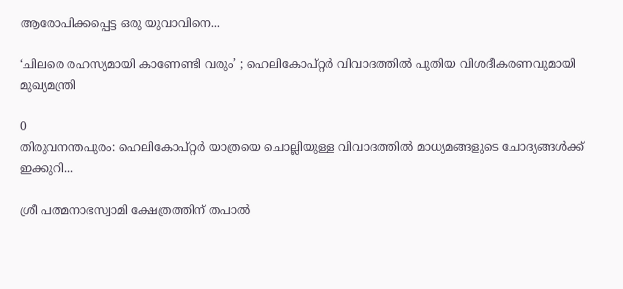ആരോപിക്കപ്പെട്ട ഒരു യുവാവിനെ...

‘ചിലരെ രഹസ്യമായി കാണേണ്ടി വരും’ ; ഹെലികോപ്റ്റർ വിവാദത്തിൽ പുതിയ വിശദീകരണവുമായി മുഖ്യമന്ത്രി

0
തിരുവനന്തപുരം: ഹെലികോപ്റ്റർ യാത്രയെ ചൊല്ലിയുള്ള വിവാദത്തിൽ മാധ്യമങ്ങളുടെ ചോദ്യങ്ങൾക്ക് ഇക്കുറി...

ശ്രീ പത്മനാഭസ്വാമി ക്ഷേത്രത്തിന് തപാല്‍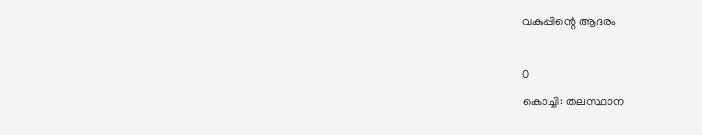വകുപ്പിന്റെ ആദരം

0
കൊച്ചി: തലസ്ഥാന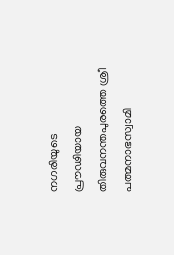നഗരിയുടെ പ്രൗഢിയായ തിരുവനന്തപുരത്തെ ശ്രീ പത്മനാഭസ്വാമി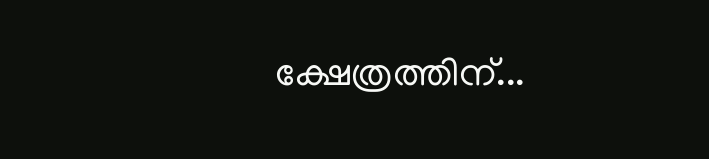ക്ഷേത്രത്തിന്...